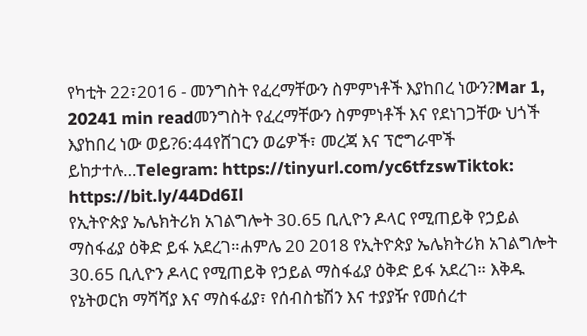የካቲት 22፣2016 - መንግስት የፈረማቸውን ስምምነቶች እያከበረ ነውን?Mar 1, 20241 min readመንግስት የፈረማቸውን ስምምነቶች እና የደነገጋቸው ህጎች እያከበረ ነው ወይ?6:44የሸገርን ወሬዎች፣ መረጃ እና ፕሮግራሞች ይከታተሉ…Telegram: https://tinyurl.com/yc6tfzswTiktok: https://bit.ly/44Dd6Il
የኢትዮጵያ ኤሌክትሪክ አገልግሎት 30.65 ቢሊዮን ዶላር የሚጠይቅ የኃይል ማስፋፊያ ዕቅድ ይፋ አደረገ።ሐምሌ 20 2018 የኢትዮጵያ ኤሌክትሪክ አገልግሎት 30.65 ቢሊዮን ዶላር የሚጠይቅ የኃይል ማስፋፊያ ዕቅድ ይፋ አደረገ። እቅዱ የኔትወርክ ማሻሻያ እና ማስፋፊያ፣ የሰብስቴሽን እና ተያያዥ የመሰረተ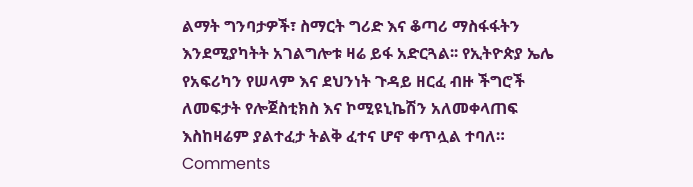ልማት ግንባታዎች፣ ስማርት ግሪድ እና ቆጣሪ ማስፋፋትን እንደሚያካትት አገልግሎቱ ዛሬ ይፋ አድርጓል፡፡ የኢትዮጵያ ኤሌ
የአፍሪካን የሠላም እና ደህንነት ጉዳይ ዘርፈ ብዙ ችግሮች ለመፍታት የሎጀስቲክስ እና ኮሚዩኒኬሽን አለመቀላጠፍ እስከዛሬም ያልተፈታ ትልቅ ፈተና ሆኖ ቀጥሏል ተባለ።
Comments